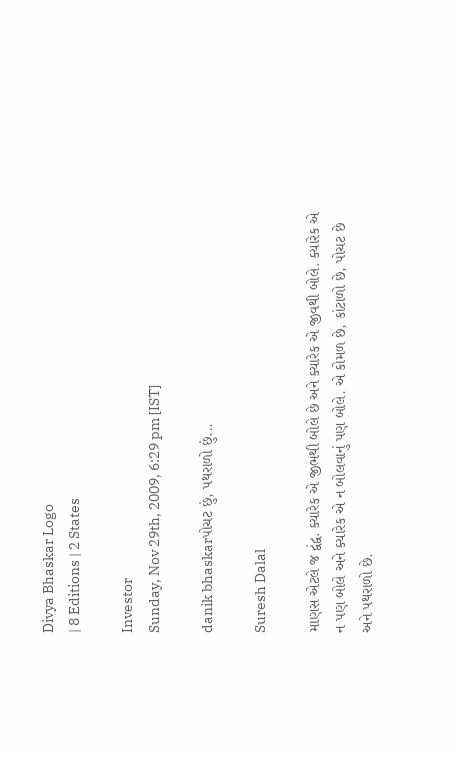Divya Bhaskar Logo
| 8 Editions | 2 States

Investor
Sunday, Nov 29th, 2009, 6:29 pm [IST]

danik bhaskarપોચટ છું, પથરાળો છું...

Suresh Dalal

માણસ એટલે જ દ્વંદ્વ. ક્યારેક એ જીભથી બોલે છે અને ક્યારેક એ જીવથી બોલે. ક્યારેક એ ન પણ બોલે અને ક્યારેક એ ન બોલવાનું પણ બોલે. એ કોમળ છે, કાંટાળો છે, પોચટ છે અને પથરાળો છે.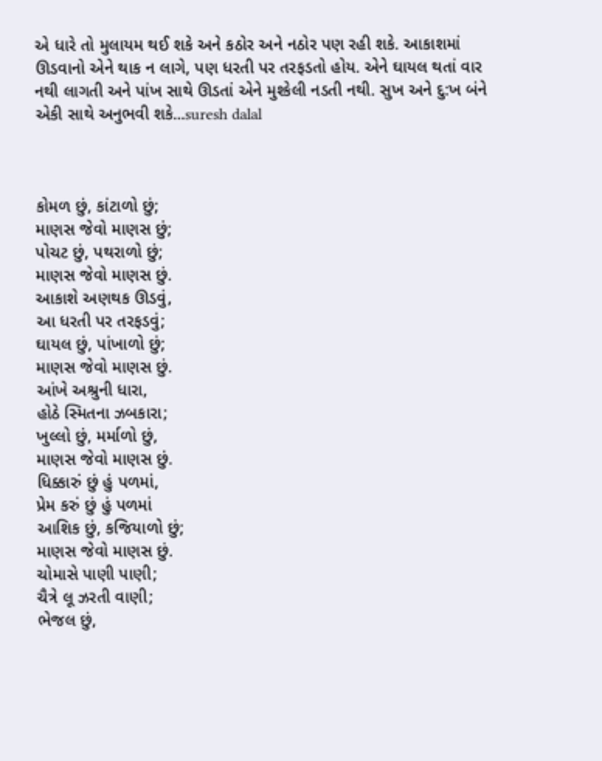એ ધારે તો મુલાયમ થઈ શકે અને કઠોર અને નઠોર પણ રહી શકે. આકાશમાં ઊડવાનો એને થાક ન લાગે, પણ ધરતી પર તરફડતો હોય. એને ઘાયલ થતાં વાર નથી લાગતી અને પાંખ સાથે ઊડતાં એને મુશ્કેલી નડતી નથી. સુખ અને દુ:ખ બંને એકી સાથે અનુભવી શકે...suresh dalal



કોમળ છું, કાંટાળો છું;
માણસ જેવો માણસ છું;
પોચટ છું, પથરાળો છું;
માણસ જેવો માણસ છું.
આકાશે અણથક ઊડવું,
આ ધરતી પર તરફડવું;
ઘાયલ છું, પાંખાળો છું;
માણસ જેવો માણસ છું.
આંખે અશ્રુની ધારા,
હોઠે સ્મિતના ઝબકારા;
ખુલ્લો છું, મર્માળો છું,
માણસ જેવો માણસ છું.
ધિક્કારું છું હું પળમાં,
પ્રેમ કરું છું હું પળમાં
આશિક છું, કજિયાળો છું;
માણસ જેવો માણસ છું.
ચોમાસે પાણી પાણી;
ચૈત્રે લૂ ઝરતી વાણી;
ભેજલ છું,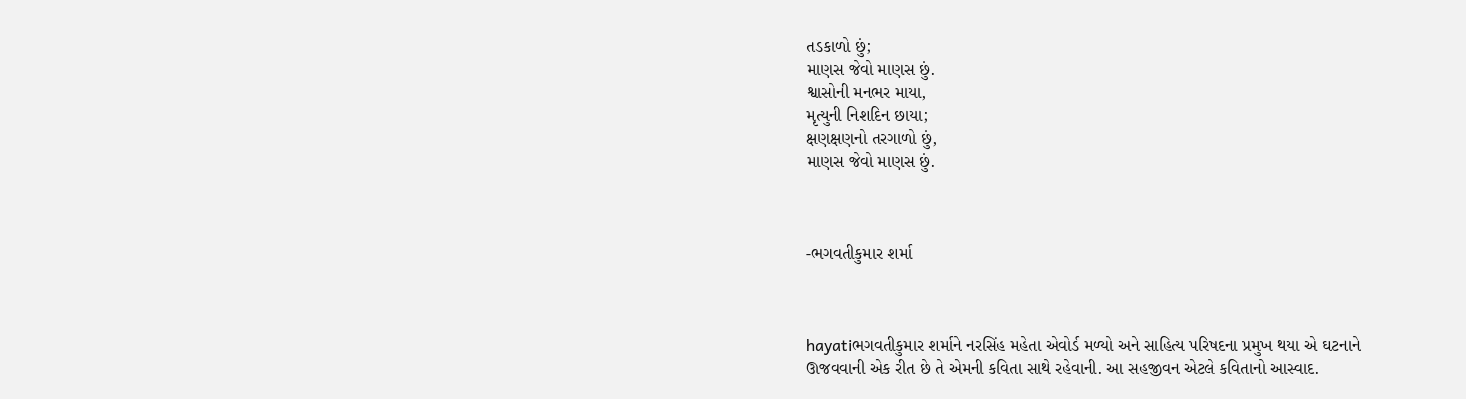તડકાળો છું;
માણસ જેવો માણસ છું.
શ્વાસોની મનભર માયા,
મૃત્યુની નિશદિન છાયા;
ક્ષણક્ષણનો તરગાળો છું,
માણસ જેવો માણસ છું.



-ભગવતીકુમાર શર્મા



hayatiભગવતીકુમાર શર્માને નરસિંહ મહેતા એવોર્ડ મળ્યો અને સાહિત્ય પરિષદના પ્રમુખ થયા એ ઘટનાને ઊજવવાની એક રીત છે તે એમની કવિતા સાથે રહેવાની. આ સહજીવન એટલે કવિતાનો આસ્વાદ.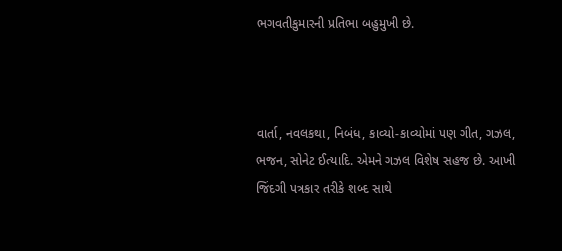ભગવતીકુમારની પ્રતિભા બહુમુખી છે.



વાર્તા, નવલકથા, નિબંધ, કાવ્યો-કાવ્યોમાં પણ ગીત, ગઝલ, ભજન, સોનેટ ઈત્યાદિ. એમને ગઝલ વિશેષ સહજ છે. આખી જિંદગી પત્રકાર તરીકે શબ્દ સાથે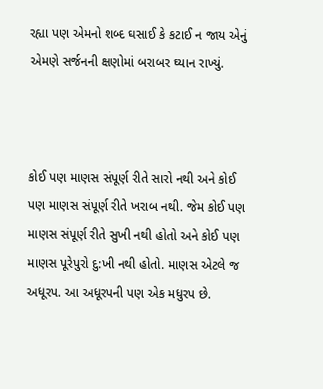રહ્યા પણ એમનો શબ્દ ઘસાઈ કે કટાઈ ન જાય એનું એમણે સર્જનની ક્ષણોમાં બરાબર ઘ્યાન રાખ્યું.



કોઈ પણ માણસ સંપૂર્ણ રીતે સારો નથી અને કોઈ પણ માણસ સંપૂર્ણ રીતે ખરાબ નથી. જેમ કોઈ પણ માણસ સંપૂર્ણ રીતે સુખી નથી હોતો અને કોઈ પણ માણસ પૂરેપુરો દુ:ખી નથી હોતો. માણસ એટલે જ અધૂરપ. આ અધૂરપની પણ એક મધુરપ છે.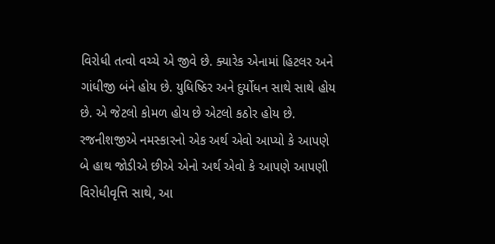વિરોધી તત્વો વચ્ચે એ જીવે છે. ક્યારેક એનામાં હિટલર અને ગાંધીજી બંને હોય છે. યુધિષ્ઠિર અને દુર્યોધન સાથે સાથે હોય છે. એ જેટલો કોમળ હોય છે એટલો કઠોર હોય છે. રજનીશજીએ નમસ્કારનો એક અર્થ એવો આપ્યો કે આપણે બે હાથ જોડીએ છીએ એનો અર્થ એવો કે આપણે આપણી વિરોધીવૃત્તિ સાથે, આ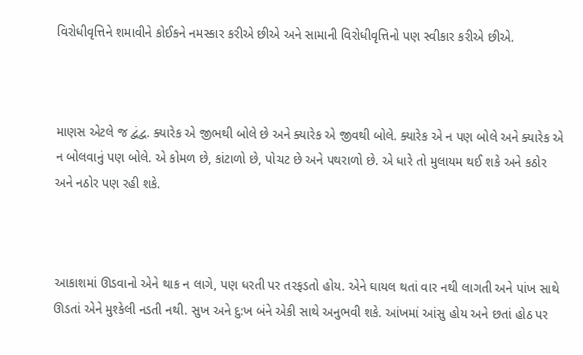વિરોધીવૃત્તિને શમાવીને કોઈકને નમસ્કાર કરીએ છીએ અને સામાની વિરોધીવૃત્તિનો પણ સ્વીકાર કરીએ છીએ.



માણસ એટલે જ દ્વંદ્વ. ક્યારેક એ જીભથી બોલે છે અને ક્યારેક એ જીવથી બોલે. ક્યારેક એ ન પણ બોલે અને ક્યારેક એ ન બોલવાનું પણ બોલે. એ કોમળ છે, કાંટાળો છે, પોચટ છે અને પથરાળો છે. એ ધારે તો મુલાયમ થઈ શકે અને કઠોર અને નઠોર પણ રહી શકે.



આકાશમાં ઊડવાનો એને થાક ન લાગે, પણ ધરતી પર તરફડતો હોય. એને ઘાયલ થતાં વાર નથી લાગતી અને પાંખ સાથે ઊડતાં એને મુશ્કેલી નડતી નથી. સુખ અને દુ:ખ બંને એકી સાથે અનુભવી શકે. આંખમાં આંસુ હોય અને છતાં હોઠ પર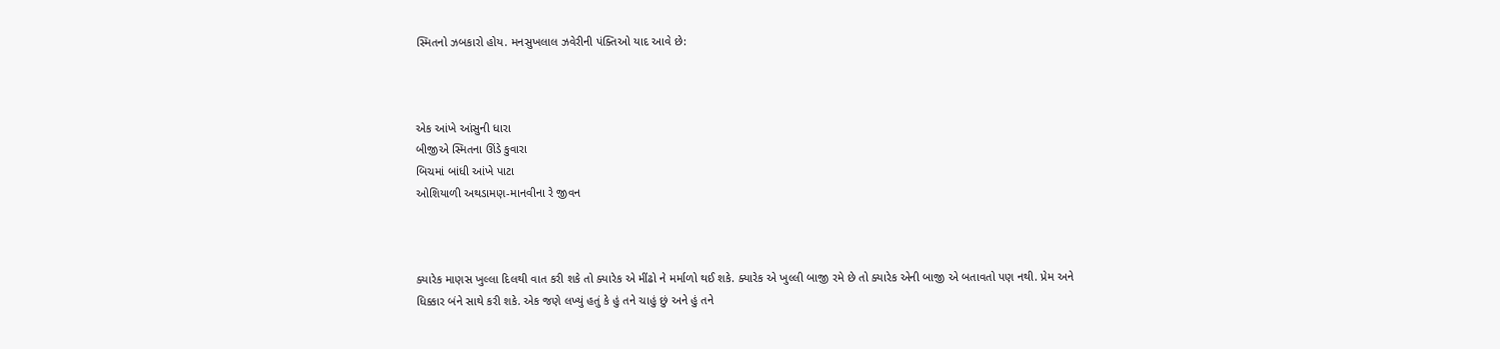સ્મિતનો ઝબકારો હોય. મનસુખલાલ ઝવેરીની પંક્તિઓ યાદ આવે છે:



એક આંખે આંસુની ધારા
બીજીએ સ્મિતના ઊંડે કુવારા
બિચમાં બાંધી આંખે પાટા
ઓશિયાળી અથડામણ-માનવીના રે જીવન



ક્યારેક માણસ ખુલ્લા દિલથી વાત કરી શકે તો ક્યારેક એ મીંઢો ને મર્માળો થઈ શકે. ક્યારેક એ ખુલ્લી બાજી રમે છે તો ક્યારેક એની બાજી એ બતાવતો પણ નથી. પ્રેમ અને ધિક્કાર બંને સાથે કરી શકે. એક જણે લખ્યું હતું કે હું તને ચાહું છું અને હું તને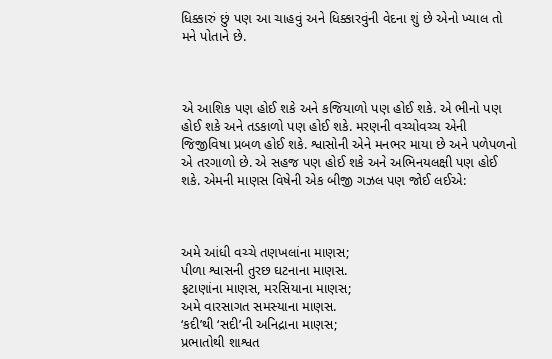ધિક્કારું છું પણ આ ચાહવું અને ધિક્કારવુંની વેદના શું છે એનો ખ્યાલ તો મને પોતાને છે.



એ આશિક પણ હોઈ શકે અને કજિયાળો પણ હોઈ શકે. એ ભીનો પણ હોઈ શકે અને તડકાળો પણ હોઈ શકે. મરણની વચ્ચોવચ્ચ એની જિજીવિષા પ્રબળ હોઈ શકે. શ્વાસોની એને મનભર માયા છે અને પળેપળનો એ તરગાળો છે. એ સહજ પણ હોઈ શકે અને અભિનયલક્ષી પણ હોઈ શકે. એમની માણસ વિષેની એક બીજી ગઝલ પણ જોઈ લઈએ:



અમે આંધી વચ્ચે તણખલાંના માણસ;
પીળા શ્વાસની તુરછ ઘટનાના માણસ.
ફટાણાંના માણસ, મરસિયાના માણસ;
અમે વારસાગત સમસ્યાના માણસ.
‘કદી’થી ‘સદી’ની અનિદ્રાના માણસ;
પ્રભાતોથી શાશ્વત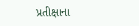પ્રતીક્ષાના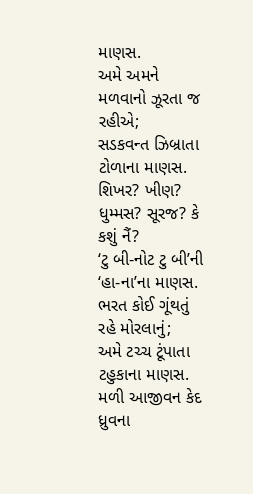માણસ.
અમે અમને મળવાનો ઝૂરતા જ રહીએ;
સડકવન્ત ઝિબ્રાતા ટોળાના માણસ.
શિખર? ખીણ? ધુમ્મસ? સૂરજ? કે કશું નૈં?
‘ટુ બી-નોટ ટુ બી’ની ‘હા-ના’ના માણસ.
ભરત કોઈ ગૂંથતું રહે મોરલાનું;
અમે ટચ્ચ ટૂંપાતા ટહુકાના માણસ.
મળી આજીવન કેદ ધ્રુવના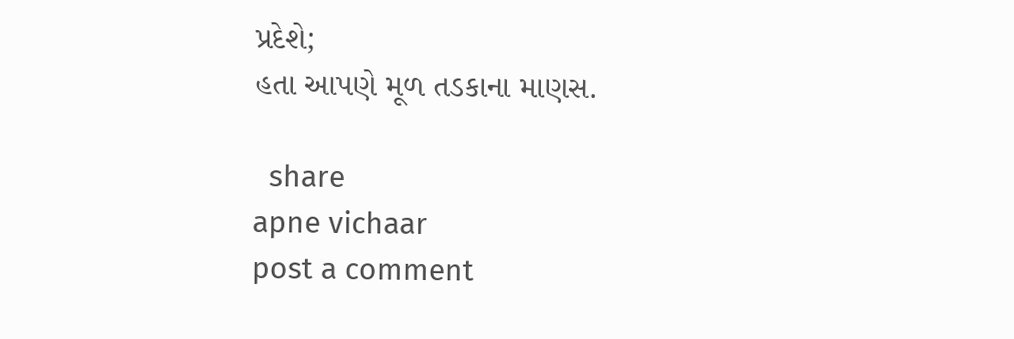પ્રદેશે;
હતા આપણે મૂળ તડકાના માણસ.

  share
apne vichaar
post a comment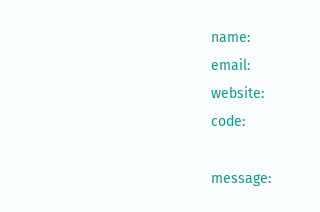name:
email:
website:
code:

message: